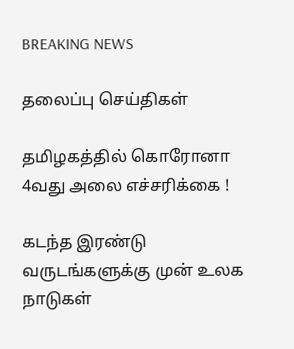BREAKING NEWS

தலைப்பு செய்திகள்

தமிழகத்தில் கொரோனா 4வது அலை எச்சரிக்கை !

கடந்த இரண்டு வருடங்களுக்கு முன் உலக நாடுகள்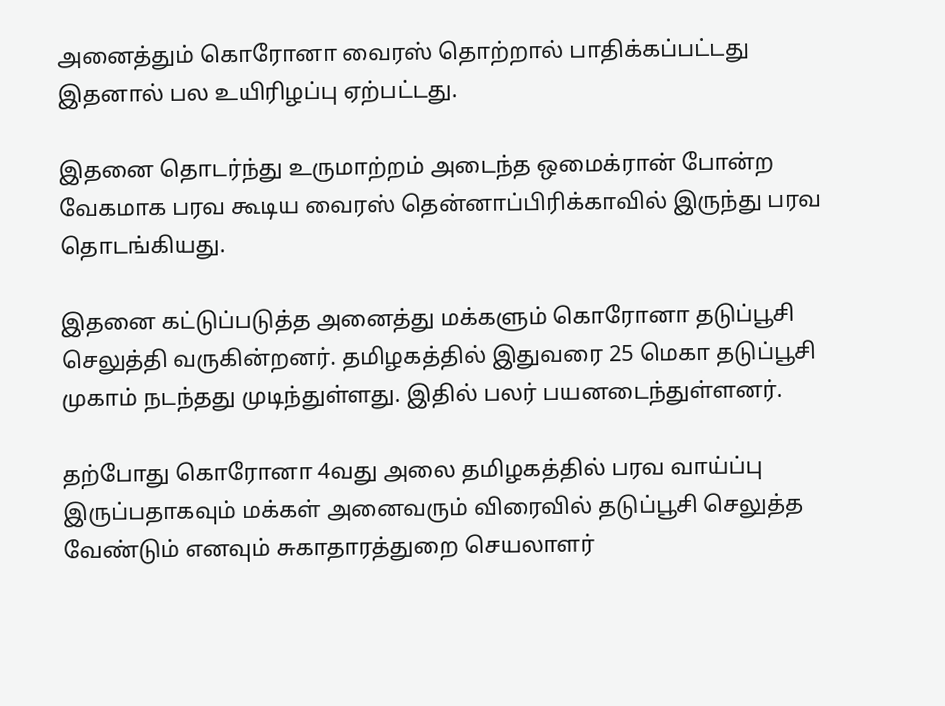அனைத்தும் கொரோனா வைரஸ் தொற்றால் பாதிக்கப்பட்டது இதனால் பல உயிரிழப்பு ஏற்பட்டது.

இதனை தொடர்ந்து உருமாற்றம் அடைந்த ஒமைக்ரான் போன்ற வேகமாக பரவ கூடிய வைரஸ் தென்னாப்பிரிக்காவில் இருந்து பரவ தொடங்கியது.

இதனை கட்டுப்படுத்த அனைத்து மக்களும் கொரோனா தடுப்பூசி செலுத்தி வருகின்றனர். தமிழகத்தில் இதுவரை 25 மெகா தடுப்பூசி முகாம் நடந்தது முடிந்துள்ளது. இதில் பலர் பயனடைந்துள்ளனர்.

தற்போது கொரோனா 4வது அலை தமிழகத்தில் பரவ வாய்ப்பு இருப்பதாகவும் மக்கள் அனைவரும் விரைவில் தடுப்பூசி செலுத்த வேண்டும் எனவும் சுகாதாரத்துறை செயலாளர்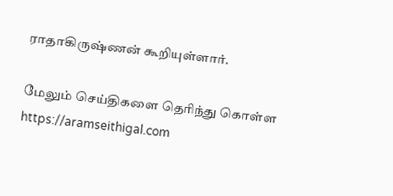ராதாகிருஷ்ணன் கூறியுள்ளார்.

மேலும் செய்திகளை தெரிந்து கொள்ள https://aramseithigal.com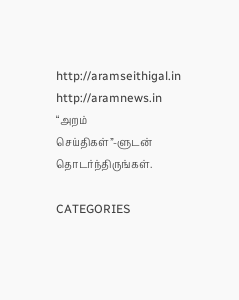http://aramseithigal.in  http://aramnews.in “அறம் செய்திகள்”-ளுடன் தொடர்ந்திருங்கள்.

CATEGORIES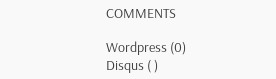COMMENTS

Wordpress (0)
Disqus ( )